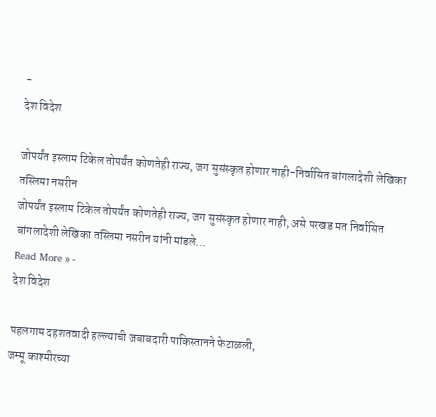-
देश विदेश

जोपर्यंत इस्लाम टिकेल तोपर्यंत कोणतेही राज्य, जग सुसंस्कृत होणार नाही-निर्वासित बांगलादेशी लेखिका तस्लिमा नसरीन
जोपर्यंत इस्लाम टिकेल तोपर्यंत कोणतेही राज्य, जग सुसंस्कृत होणार नाही, असे परखड मत निर्वासित बांगलादेशी लेखिका तस्लिमा नसरीन यांनी मांडले…
Read More » -
देश विदेश

पहलगाम दहशतवादी हल्ल्याची जबाबदारी पाकिस्तानने फेटाळली,
जम्मू काश्मीरच्या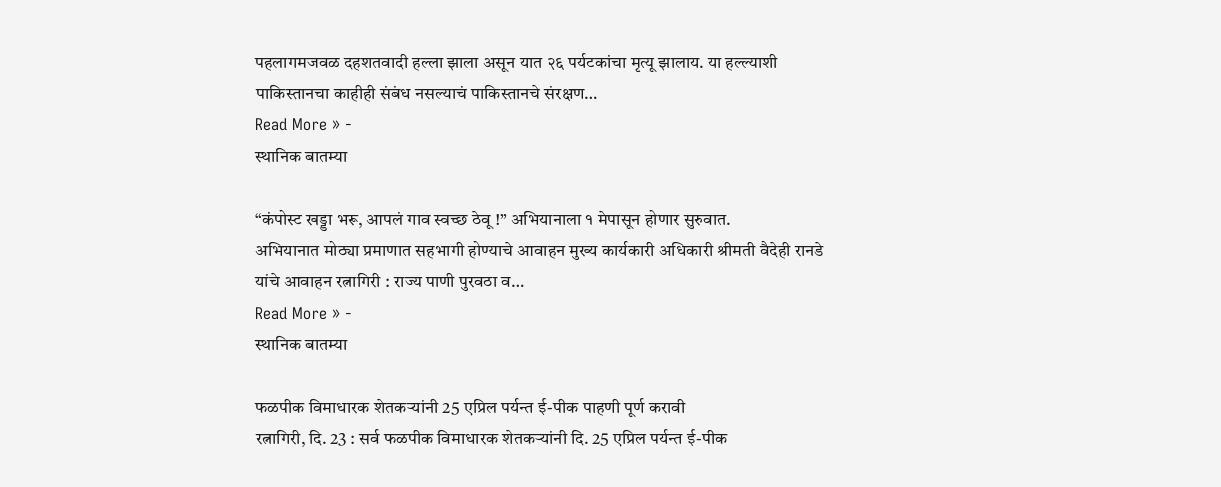पहलागमजवळ दहशतवादी हल्ला झाला असून यात २६ पर्यटकांचा मृत्यू झालाय. या हल्ल्याशी पाकिस्तानचा काहीही संबंध नसल्याचं पाकिस्तानचे संरक्षण…
Read More » -
स्थानिक बातम्या

“कंपोस्ट खड्डा भरू, आपलं गाव स्वच्छ ठेवू !” अभियानाला १ मेपासून होणार सुरुवात.
अभियानात मोठ्या प्रमाणात सहभागी होण्याचे आवाहन मुख्य कार्यकारी अधिकारी श्रीमती वैदेही रानडे यांचे आवाहन रत्नागिरी : राज्य पाणी पुरवठा व…
Read More » -
स्थानिक बातम्या

फळपीक विमाधारक शेतकऱ्यांनी 25 एप्रिल पर्यन्त ई-पीक पाहणी पूर्ण करावी
रत्नागिरी, दि. 23 : सर्व फळपीक विमाधारक शेतकऱ्यांनी दि. 25 एप्रिल पर्यन्त ई-पीक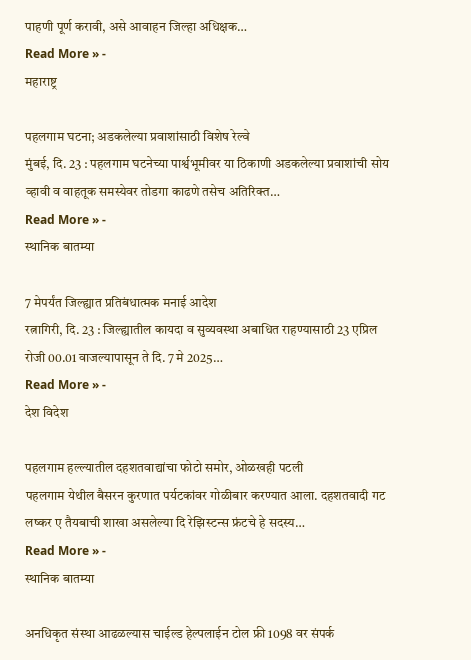पाहणी पूर्ण करावी, असे आवाहन जिल्हा अधिक्षक…
Read More » -
महाराष्ट्र

पहलगाम घटना; अडकलेल्या प्रवाशांसाठी विशेष रेल्वे
मुंबई, दि. 23 : पहलगाम घटनेच्या पार्श्वभूमीवर या ठिकाणी अडकलेल्या प्रवाशांची सोय व्हावी व वाहतूक समस्येवर तोडगा काढणे तसेच अतिरिक्त…
Read More » -
स्थानिक बातम्या

7 मेपर्यंत जिल्ह्यात प्रतिबंधात्मक मनाई आदेश
रत्नागिरी, दि. 23 : जिल्ह्यातील कायदा व सुव्यवस्था अबाधित राहण्यासाठी 23 एप्रिल रोजी 00.01 वाजल्यापासून ते दि. 7 मे 2025…
Read More » -
देश विदेश

पहलगाम हल्ल्यातील दहशतवाद्यांचा फोटो समोर, ओळखही पटली
पहलगाम येथील बैसरन कुरणात पर्यटकांवर गोळीबार करण्यात आला. दहशतवादी गट लष्कर ए तैयबाची शाखा असलेल्या दि रेझिस्टन्स फ्रंटचे हे सदस्य…
Read More » -
स्थानिक बातम्या

अनधिकृत संस्था आढळल्यास चाईल्ड हेल्पलाईन टोल फ्री 1098 वर संपर्क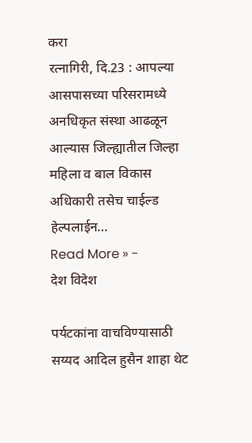करा
रत्नागिरी, दि.23 : आपल्या आसपासच्या परिसरामध्ये अनधिकृत संस्था आढळून आल्यास जिल्ह्यातील जिल्हा महिला व बाल विकास अधिकारी तसेच चाईल्ड हेल्पलाईन…
Read More » -
देश विदेश

पर्यटकांना वाचविण्यासाठी सय्यद आदिल हुसैन शाहा थेट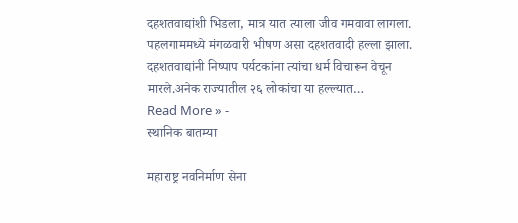दहशतवाद्यांशी भिडला, मात्र यात त्याला जीव गमवावा लागला.
पहलगाममध्ये मंगळवारी भीषण असा दहशतवादी हल्ला झाला. दहशतवाद्यांनी निष्पाप पर्यटकांना त्यांचा धर्म विचारून वेचून मारले.अनेक राज्यातील २६ लोकांचा या हल्ल्यात…
Read More » -
स्थानिक बातम्या

महाराष्ट्र नवनिर्माण सेना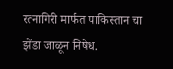रत्नागिरी मार्फत पाकिस्तान चा झेंडा जाळून निषेध.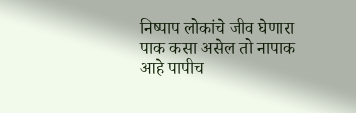निष्पाप लोकांचे जीव घेणारा पाक कसा असेल तो नापाक आहे पापीच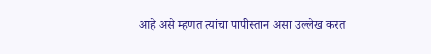आहे असे म्हणत त्यांचा पापीस्तान असा उल्लेख करत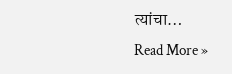त्यांचा…
Read More »